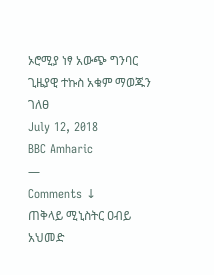ኦሮሚያ ነፃ አውጭ ግንባር ጊዜያዊ ተኩስ አቁም ማወጁን ገለፀ
July 12, 2018
BBC Amharic
—
Comments ↓
ጠቅላይ ሚኒስትር ዐብይ አህመድ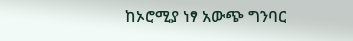ከኦሮሚያ ነፃ አውጭ ግንባር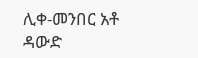ሊቀ-መንበር አቶ ዳውድ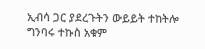ኢብሳ ጋር ያደረጉትን ውይይት ተከትሎ ግንባሩ ተኩስ አቁም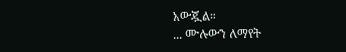አውጇል።
... ሙሉውን ለማየት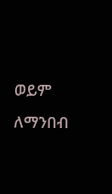ወይም ለማንበብ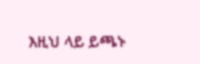እዚህ ላይ ይጫኑ